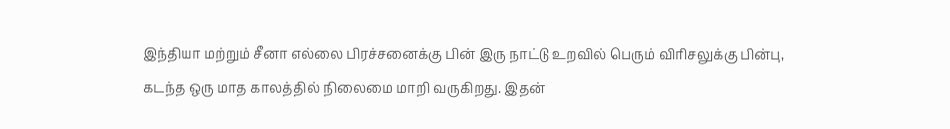இந்தியா மற்றும் சீனா எல்லை பிரச்சனைக்கு பின் இரு நாட்டு உறவில் பெரும் விரிசலுக்கு பின்பு, கடந்த ஒரு மாத காலத்தில் நிலைமை மாறி வருகிறது. இதன்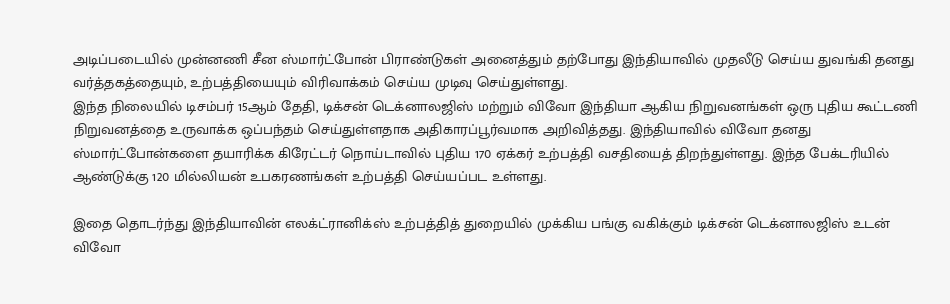அடிப்படையில் முன்னணி சீன ஸ்மார்ட்போன் பிராண்டுகள் அனைத்தும் தற்போது இந்தியாவில் முதலீடு செய்ய துவங்கி தனது வர்த்தகத்தையும், உற்பத்தியையும் விரிவாக்கம் செய்ய முடிவு செய்துள்ளது.
இந்த நிலையில் டிசம்பர் 15ஆம் தேதி, டிக்சன் டெக்னாலஜிஸ் மற்றும் விவோ இந்தியா ஆகிய நிறுவனங்கள் ஒரு புதிய கூட்டணி நிறுவனத்தை உருவாக்க ஒப்பந்தம் செய்துள்ளதாக அதிகாரப்பூர்வமாக அறிவித்தது. இந்தியாவில் விவோ தனது ஸ்மார்ட்போன்களை தயாரிக்க கிரேட்டர் நொய்டாவில் புதிய 170 ஏக்கர் உற்பத்தி வசதியைத் திறந்துள்ளது. இந்த பேக்டரியில் ஆண்டுக்கு 120 மில்லியன் உபகரணங்கள் உற்பத்தி செய்யப்பட உள்ளது.

இதை தொடர்ந்து இந்தியாவின் எலக்ட்ரானிக்ஸ் உற்பத்தித் துறையில் முக்கிய பங்கு வகிக்கும் டிக்சன் டெக்னாலஜிஸ் உடன் விவோ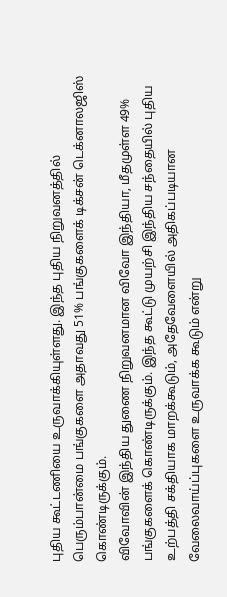புதிய கூட்டணியை உருவாக்கியுள்ளது. இந்த புதிய நிறுவனத்தில் பெரும்பான்மை பங்குகளை அதாவது 51% பங்குகளைக் டிக்சன் டெக்னாலஜிஸ் கொண்டிருக்கும்.
விவோவின் இந்திய துணை நிறுவனமான விவோ இந்தியா, மீதமுள்ள 49% பங்குகளைக் கொண்டிருக்கும். இந்த கூட்டு முயற்சி இந்திய சந்தையில் புதிய உற்பத்தி சக்தியாக மாறக்கூடும், அதேவேளையில் அதிகப்படியான வேலைவாய்ப்புகளை உருவாக்க கூடும் என்று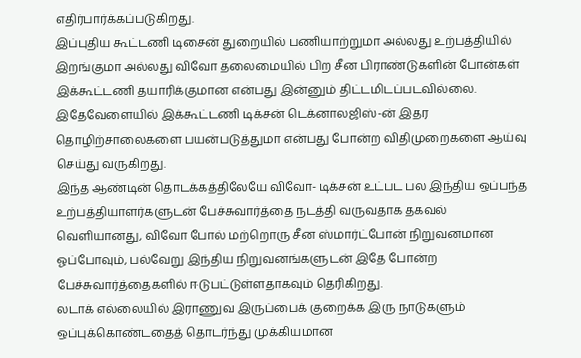எதிர்பார்க்கப்படுகிறது.
இப்புதிய கூட்டணி டிசைன் துறையில் பணியாற்றுமா அல்லது உற்பத்தியில் இறங்குமா அல்லது விவோ தலைமையில் பிற சீன பிராண்டுகளின் போன்கள் இக்கூட்டணி தயாரிக்குமான என்பது இன்னும் திட்டமிடப்படவில்லை. இதேவேளையில் இக்கூட்டணி டிக்சன் டெக்னாலஜிஸ்-ன் இதர தொழிற்சாலைகளை பயன்படுத்துமா என்பது போன்ற விதிமுறைகளை ஆய்வு செய்து வருகிறது.
இந்த ஆண்டின் தொடக்கத்திலேயே விவோ- டிக்சன் உட்பட பல இந்திய ஒப்பந்த உற்பத்தியாளர்களுடன் பேச்சுவார்த்தை நடத்தி வருவதாக தகவல் வெளியானது, விவோ போல் மற்றொரு சீன ஸ்மார்ட்போன் நிறுவனமான ஓப்போவும், பல்வேறு இந்திய நிறுவனங்களுடன் இதே போன்ற பேச்சுவார்த்தைகளில் ஈடுபட்டுள்ளதாகவும் தெரிகிறது.
லடாக் எல்லையில் இராணுவ இருப்பைக் குறைக்க இரு நாடுகளும் ஒப்புக்கொண்டதைத் தொடர்ந்து முக்கியமான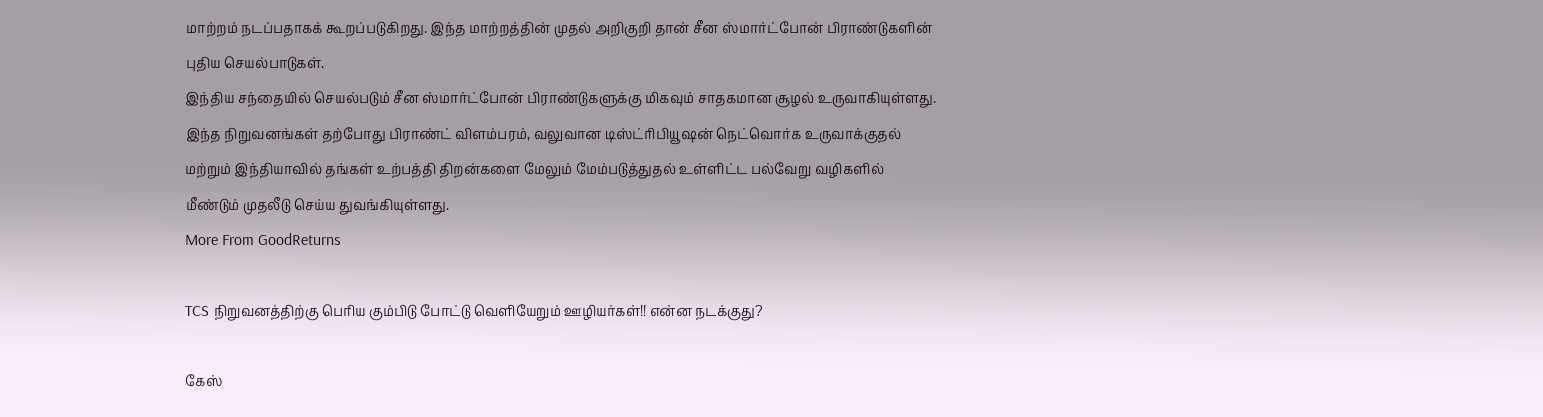மாற்றம் நடப்பதாகக் கூறப்படுகிறது. இந்த மாற்றத்தின் முதல் அறிகுறி தான் சீன ஸ்மார்ட்போன் பிராண்டுகளின் புதிய செயல்பாடுகள்.
இந்திய சந்தையில் செயல்படும் சீன ஸ்மார்ட்போன் பிராண்டுகளுக்கு மிகவும் சாதகமான சூழல் உருவாகியுள்ளது. இந்த நிறுவனங்கள் தற்போது பிராண்ட் விளம்பரம், வலுவான டிஸ்ட்ரிபியூஷன் நெட்வொர்க உருவாக்குதல் மற்றும் இந்தியாவில் தங்கள் உற்பத்தி திறன்களை மேலும் மேம்படுத்துதல் உள்ளிட்ட பல்வேறு வழிகளில் மீண்டும் முதலீடு செய்ய துவங்கியுள்ளது.
More From GoodReturns

TCS நிறுவனத்திற்கு பெரிய கும்பிடு போட்டு வெளியேறும் ஊழியர்கள்!! என்ன நடக்குது?

கேஸ்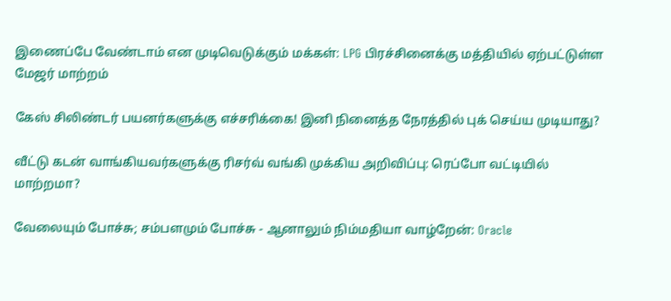இணைப்பே வேண்டாம் என முடிவெடுக்கும் மக்கள்: LPG பிரச்சினைக்கு மத்தியில் ஏற்பட்டுள்ள மேஜர் மாற்றம்

கேஸ் சிலிண்டர் பயனர்களுக்கு எச்சரிக்கை! இனி நினைத்த நேரத்தில் புக் செய்ய முடியாது?

வீட்டு கடன் வாங்கியவர்களுக்கு ரிசர்வ் வங்கி முக்கிய அறிவிப்பு: ரெப்போ வட்டியில் மாற்றமா?

வேலையும் போச்சு; சம்பளமும் போச்சு - ஆனாலும் நிம்மதியா வாழ்றேன்: Oracle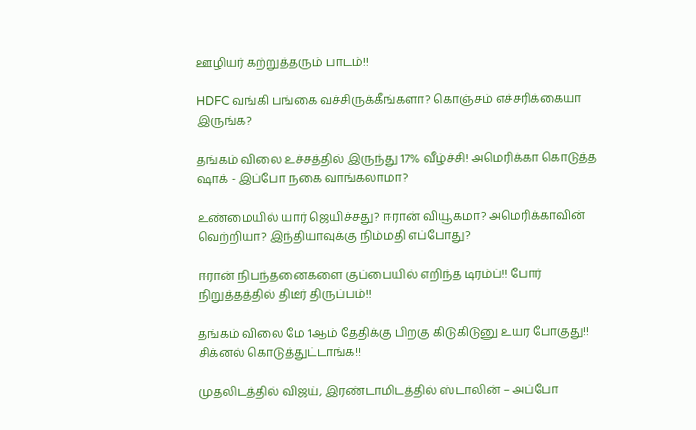ஊழியர் கற்றுத்தரும் பாடம்!!

HDFC வங்கி பங்கை வச்சிருக்கீங்களா? கொஞ்சம் எச்சரிக்கையா இருங்க?

தங்கம் விலை உச்சத்தில் இருந்து 17% வீழ்ச்சி! அமெரிக்கா கொடுத்த ஷாக் - இப்போ நகை வாங்கலாமா?

உண்மையில் யார் ஜெயிச்சது? ஈரான் வியூகமா? அமெரிக்காவின் வெற்றியா? இந்தியாவுக்கு நிம்மதி எப்போது?

ஈரான் நிபந்தனைகளை குப்பையில் எறிந்த டிரம்ப்!! போர் நிறுத்தத்தில் திடீர் திருப்பம்!!

தங்கம் விலை மே 1ஆம் தேதிக்கு பிறகு கிடுகிடுனு உயர போகுது!! சிக்னல் கொடுத்துட்டாங்க!!

முதலிடத்தில் விஜய், இரண்டாமிடத்தில் ஸ்டாலின் – அப்போ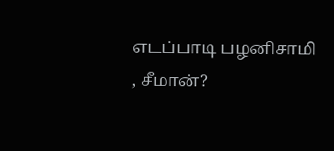எடப்பாடி பழனிசாமி , சீமான்?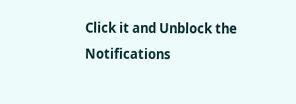Click it and Unblock the Notifications